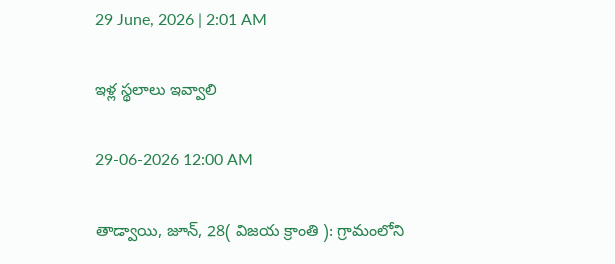29 June, 2026 | 2:01 AM

ఇళ్ల స్థలాలు ఇవ్వాలి

29-06-2026 12:00 AM

తాడ్వాయి, జూన్, 28( విజయ క్రాంతి ): గ్రామంలోని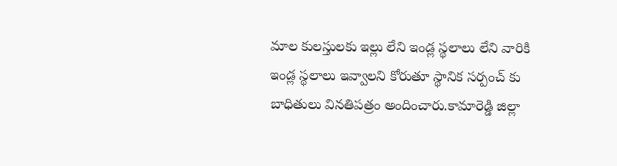మాల కులస్తులకు ఇల్లు లేని ఇండ్ల స్థలాలు లేని వారికి ఇండ్ల స్థలాలు ఇవ్వాలని కోరుతూ స్థానిక సర్పంచ్ కు బాధితులు వినతిపత్రం అందించారు.కామారెడ్డి జిల్లా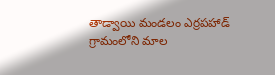తాడ్వాయి మండలం ఎర్రపహాడ్ గ్రామంలోని మాల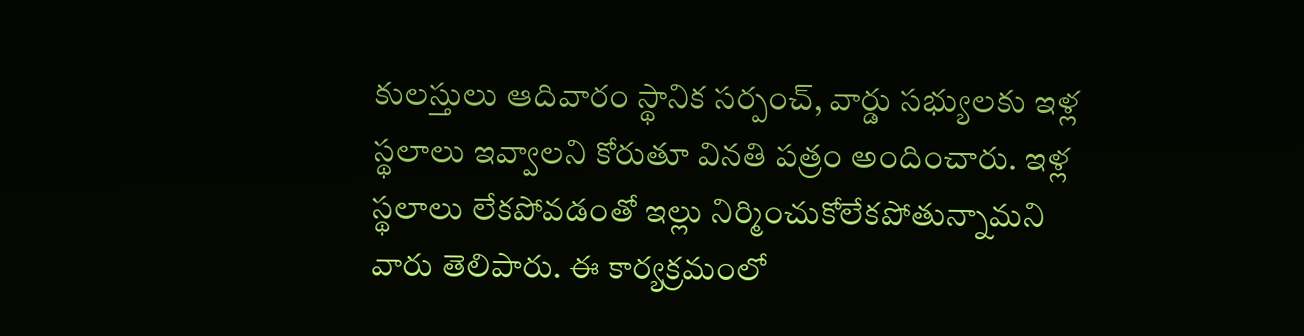కులస్తులు ఆదివారం స్థానిక సర్పంచ్, వార్డు సభ్యులకు ఇళ్ల స్థలాలు ఇవ్వాలని కోరుతూ వినతి పత్రం అందించారు. ఇళ్ల స్థలాలు లేకపోవడంతో ఇల్లు నిర్మించుకోలేకపోతున్నామని వారు తెలిపారు. ఈ కార్యక్రమంలో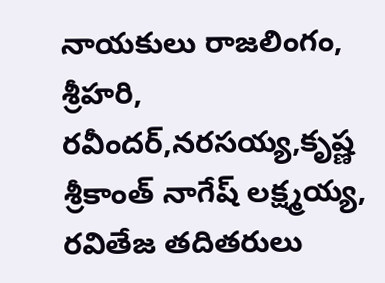నాయకులు రాజలింగం, శ్రీహరి, రవీందర్,నరసయ్య,కృష్ణ శ్రీకాంత్ నాగేష్ లక్ష్మయ్య, రవితేజ తదితరులు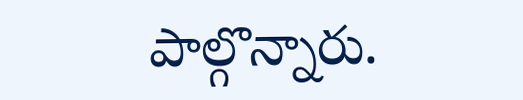పాల్గొన్నారు.